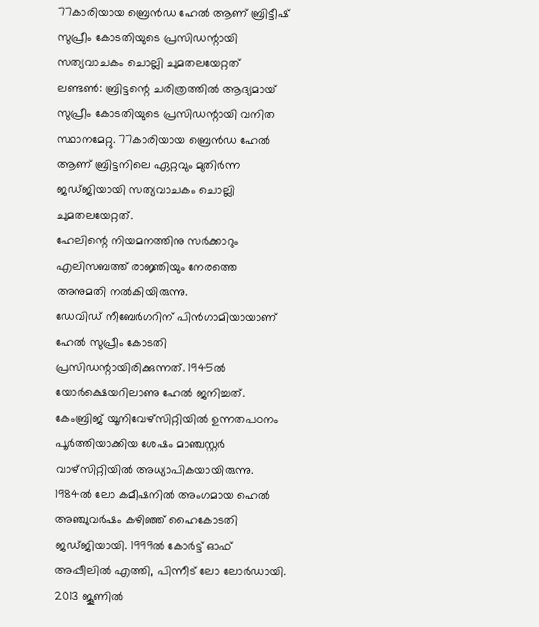77കാരിയായ ബ്രെൻഡ ഹേൽ ആണ് ബ്രിട്ടീഷ് സുപ്രീം കോടതിയുടെ പ്രസിഡന്റായി സത്യവാചകം ചൊല്ലി ചുമതലയേറ്റത്
ലണ്ടൺ: ബ്രിട്ടന്റെ ചരിത്രത്തിൽ ആദ്യമായ് സുപ്രീം കോടതിയുടെ പ്രസിഡന്റായി വനിത സ്ഥാനമേറ്റു. 77കാരിയായ ബ്രെൻഡ ഹേൽ ആണ് ബ്രിട്ടനിലെ ഏറ്റവും മുതിർന്ന ജഡ്ജിയായി സത്യവാചകം ചൊല്ലി ചുമതലയേറ്റത്.
ഹേലിന്റെ നിയമനത്തിനു സർക്കാറും എലിസബത്ത് രാജ്ഞിയും നേരത്തെ അനുമതി നൽകിയിരുന്നു.
ഡേവിഡ് നീബേർഗറിന് പിൻഗാമിയായാണ് ഹേൽ സുപ്രീം കോടതി പ്രസിഡന്റായിരിക്കുന്നത്. 1945ൽ യോർക്ഷെയറിലാണു ഹേൽ ജനിച്ചത്. കേംബ്രിജ് യൂനിവേഴ്സിറ്റിയിൽ ഉന്നതപഠനം പൂർത്തിയാക്കിയ ശേഷം മാഞ്ചസ്റ്റർ വാഴ്സിറ്റിയിൽ അധ്യാപികയായിരുന്നു.
1984ൽ ലോ കമീഷനിൽ അംഗമായ ഹെൽ അഞ്ചുവർഷം കഴിഞ്ഞ് ഹൈകോടതി ജഡ്ജിയായി. 1999ൽ കോർട്ട് ഓഫ് അപ്പീലിൽ എത്തി, പിന്നീട് ലോ ലോർഡായി. 2013 ജൂണിൽ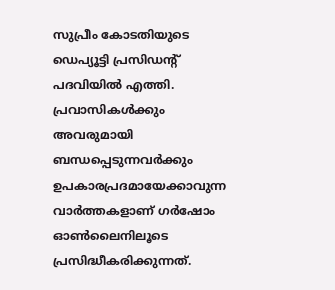സുപ്രീം കോടതിയുടെ ഡെപ്യൂട്ടി പ്രസിഡന്റ് പദവിയിൽ എത്തി.
പ്രവാസികൾക്കും അവരുമായി ബന്ധപ്പെടുന്നവർക്കും ഉപകാരപ്രദമായേക്കാവുന്ന വാർത്തകളാണ് ഗർഷോം ഓൺലൈനിലൂടെ പ്രസിദ്ധീകരിക്കുന്നത്.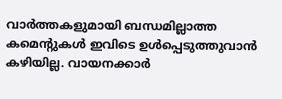വാർത്തകളുമായി ബന്ധമില്ലാത്ത കമെന്റുകൾ ഇവിടെ ഉൾപ്പെടുത്തുവാൻ കഴിയില്ല. വായനക്കാർ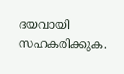ദയവായി സഹകരിക്കുക.